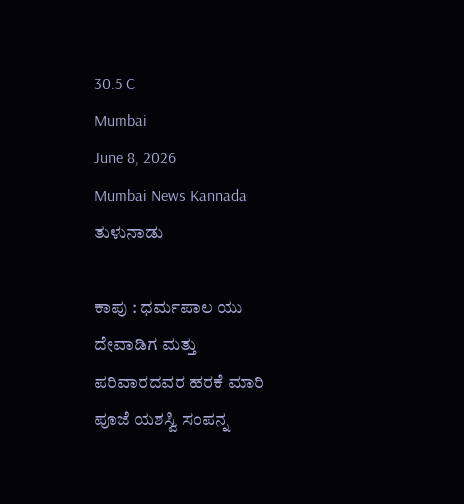30.5 C
Mumbai
June 8, 2026
Mumbai News Kannada
ತುಳುನಾಡು

ಕಾಪು : ಧರ್ಮಪಾಲ ಯು ದೇವಾಡಿಗ ಮತ್ತು ಪರಿವಾರದವರ ಹರಕೆ ಮಾರಿ ಪೂಜೆ ಯಶಸ್ವಿ ಸಂಪನ್ನ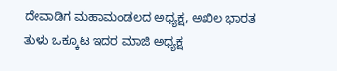ದೇವಾಡಿಗ ಮಹಾಮಂಡಲದ ಅಧ್ಯಕ್ಷ, ಅಖಿಲ ಭಾರತ ತುಳು ಒಕ್ಕೂಟ ಇದರ ಮಾಜಿ ಅಧ್ಯಕ್ಷ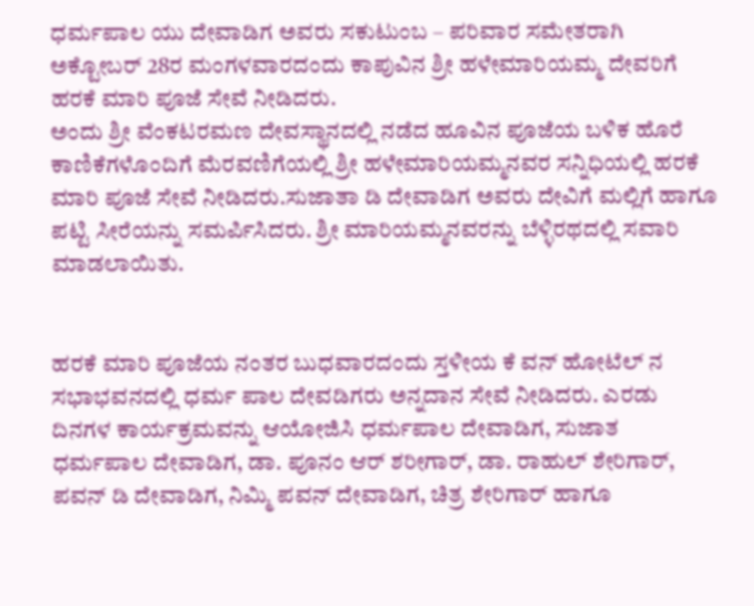ಧರ್ಮಪಾಲ ಯು ದೇವಾಡಿಗ ಅವರು ಸಕುಟುಂಬ – ಪರಿವಾರ ಸಮೇತರಾಗಿ ಅಕ್ಟೋಬರ್ 28ರ ಮಂಗಳವಾರದಂದು ಕಾಪುವಿನ ಶ್ರೀ ಹಳೇಮಾರಿಯಮ್ಮ ದೇವರಿಗೆ ಹರಕೆ ಮಾರಿ ಪೂಜೆ ಸೇವೆ ನೀಡಿದರು.
ಅಂದು ಶ್ರೀ ವೆಂಕಟರಮಣ ದೇವಸ್ಥಾನದಲ್ಲಿ ನಡೆದ ಹೂವಿನ ಪೂಜೆಯ ಬಳಿಕ ಹೊರೆ ಕಾಣಿಕೆಗಳೊಂದಿಗೆ ಮೆರವಣಿಗೆಯಲ್ಲಿ ಶ್ರೀ ಹಳೇಮಾರಿಯಮ್ಮನವರ ಸನ್ನಿಧಿಯಲ್ಲಿ ಹರಕೆ ಮಾರಿ ಪೂಜೆ ಸೇವೆ ನೀಡಿದರು.ಸುಜಾತಾ ಡಿ ದೇವಾಡಿಗ ಅವರು ದೇವಿಗೆ ಮಲ್ಲಿಗೆ ಹಾಗೂ ಪಟ್ಟಿ ಸೀರೆಯನ್ನು ಸಮರ್ಪಿಸಿದರು. ಶ್ರೀ ಮಾರಿಯಮ್ಮನವರನ್ನು ಬೆಳ್ಳಿರಥದಲ್ಲಿ ಸವಾರಿ ಮಾಡಲಾಯಿತು.


ಹರಕೆ ಮಾರಿ ಪೂಜೆಯ ನಂತರ ಬುಧವಾರದಂದು ಸ್ತಳೀಯ ಕೆ ವನ್ ಹೋಟೆಲ್ ನ ಸಭಾಭವನದಲ್ಲಿ ಧರ್ಮ ಪಾಲ ದೇವಡಿಗರು ಅನ್ನದಾನ ಸೇವೆ ನೀಡಿದರು. ಎರಡು ದಿನಗಳ ಕಾರ್ಯಕ್ರಮವನ್ನು ಆಯೋಜಿಸಿ ಧರ್ಮಪಾಲ ದೇವಾಡಿಗ, ಸುಜಾತ ಧರ್ಮಪಾಲ ದೇವಾಡಿಗ, ಡಾ. ಪೂನಂ ಆರ್ ಶರೀಗಾರ್, ಡಾ. ರಾಹುಲ್ ಶೇರಿಗಾರ್, ಪವನ್ ಡಿ ದೇವಾಡಿಗ, ನಿಮ್ಮಿ ಪವನ್ ದೇವಾಡಿಗ, ಚಿತ್ರ ಶೇರಿಗಾರ್ ಹಾಗೂ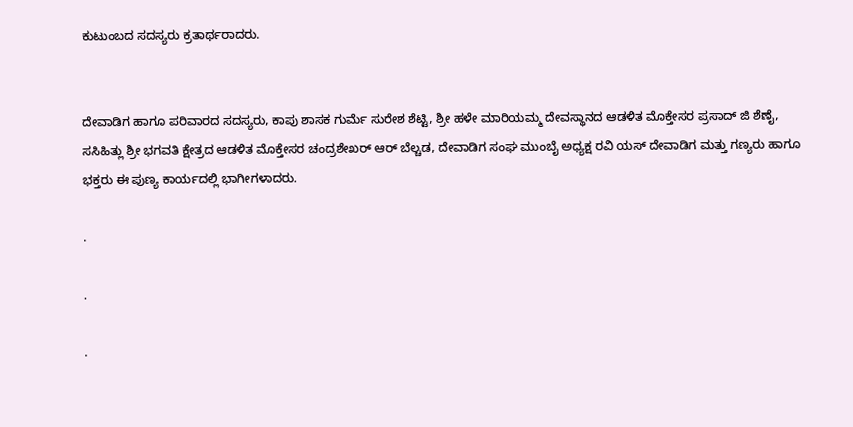ಕುಟುಂಬದ ಸದಸ್ಯರು ಕ್ರತಾರ್ಥರಾದರು.


ದೇವಾಡಿಗ ಹಾಗೂ ಪರಿವಾರದ ಸದಸ್ಯರು, ಕಾಪು ಶಾಸಕ ಗುರ್ಮೆ ಸುರೇಶ ಶೆಟ್ಟಿ, ಶ್ರೀ ಹಳೇ ಮಾರಿಯಮ್ಮ ದೇವಸ್ಥಾನದ ಆಡಳಿತ ಮೊಕ್ತೇಸರ ಪ್ರಸಾದ್ ಜಿ ಶೆಣೈ, ಸಸಿಹಿತ್ಲು ಶ್ರೀ ಭಗವತಿ ಕ್ಷೇತ್ರದ ಆಡಳಿತ ಮೊಕ್ತೇಸರ ಚಂದ್ರಶೇಖರ್ ಆರ್ ಬೆಲ್ಚಡ, ದೇವಾಡಿಗ ಸಂಘ ಮುಂಬೈ ಅಧ್ಯಕ್ಷ ರವಿ ಯಸ್ ದೇವಾಡಿಗ ಮತ್ತು ಗಣ್ಯರು ಹಾಗೂ ಭಕ್ತರು ಈ ಪುಣ್ಯ ಕಾರ್ಯದಲ್ಲಿ ಭಾಗೀಗಳಾದರು.

.

.

.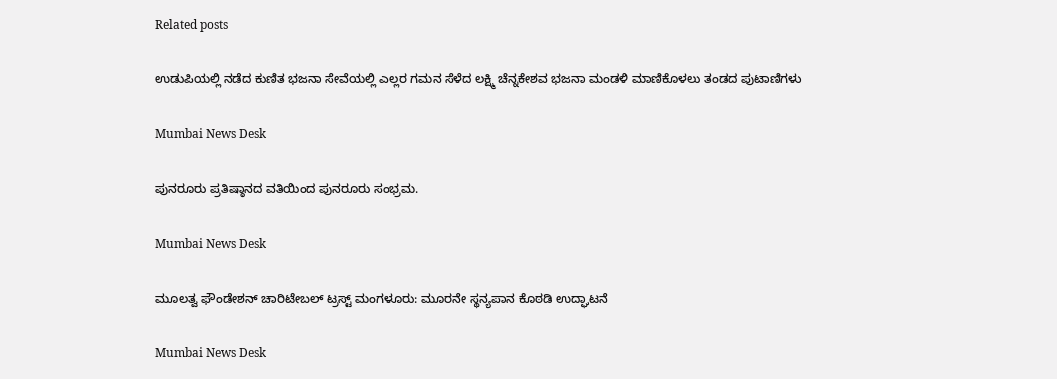Related posts

ಉಡುಪಿಯಲ್ಲಿ ನಡೆದ ಕುಣಿತ ಭಜನಾ ಸೇವೆಯಲ್ಲಿ ಎಲ್ಲರ ಗಮನ ಸೆಳೆದ ಲಕ್ಷ್ಮಿ ಚೆನ್ನಕೇಶವ ಭಜನಾ ಮಂಡಳಿ ಮಾಣಿಕೊಳಲು ತಂಡದ ಪುಟಾಣಿಗಳು

Mumbai News Desk

ಪುನರೂರು ಪ್ರತಿಷ್ಠಾನದ ವತಿಯಿಂದ ಪುನರೂರು ಸಂಭ್ರಮ.

Mumbai News Desk

ಮೂಲತ್ವ ಫೌಂಡೇಶನ್ ಚಾರಿಟೇಬಲ್ ಟ್ರಸ್ಟ್ ಮಂಗಳೂರು: ಮೂರನೇ ಸ್ಥನ್ಯಪಾನ ಕೊಠಡಿ ಉದ್ಘಾಟನೆ

Mumbai News Desk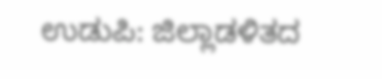ಉಡುಪಿ: ಜಿಲ್ಲಾಡಳಿತದ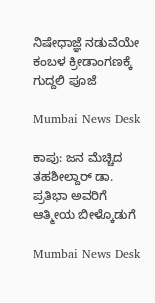ನಿಷೇಧಾಜ್ಞೆ ನಡುವೆಯೇ ಕಂಬಳ ಕ್ರೀಡಾಂಗಣಕ್ಕೆ ಗುದ್ದಲಿ ಪೂಜೆ

Mumbai News Desk

ಕಾಪು: ಜನ ಮೆಚ್ಚಿದ ತಹಶೀಲ್ದಾರ್ ಡಾ. ಪ್ರತಿಭಾ ಅವರಿಗೆ ಆತ್ಮೀಯ ಬೀಳ್ಕೊಡುಗೆ

Mumbai News Desk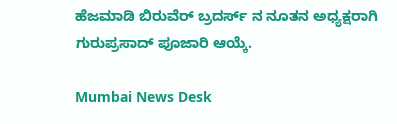ಹೆಜಮಾಡಿ ಬಿರುವೆರ್ ಬ್ರದರ್ಸ್ ನ ನೂತನ ಅಧ್ಯಕ್ಷರಾಗಿ ಗುರುಪ್ರಸಾದ್ ಪೂಜಾರಿ ಆಯ್ಕೆ.

Mumbai News Desk